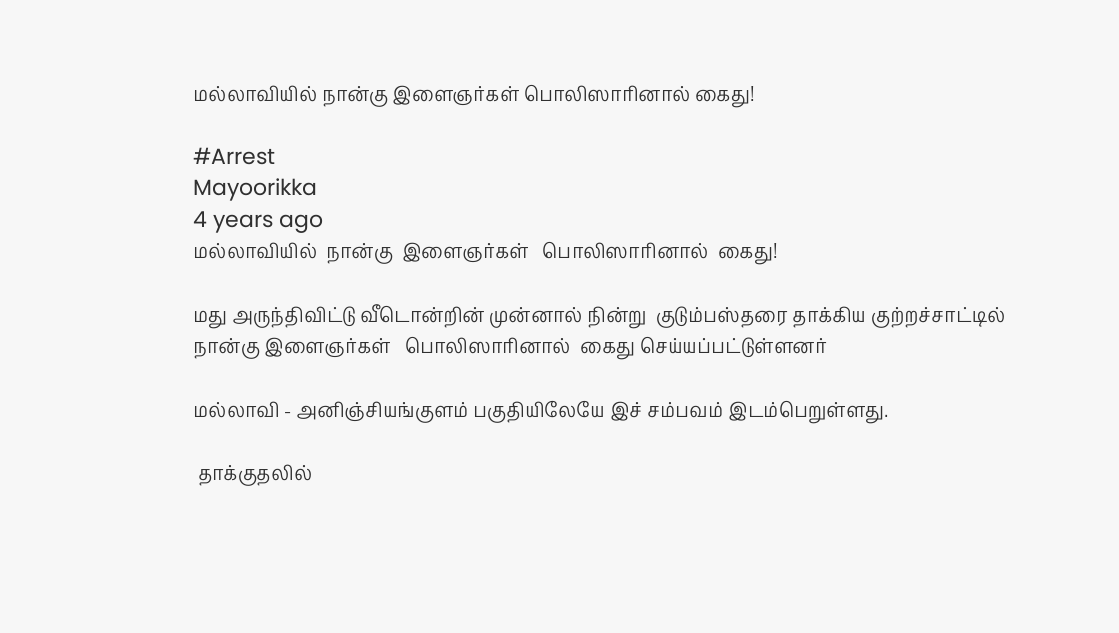மல்லாவியில் நான்கு இளைஞர்கள் பொலிஸாரினால் கைது!

#Arrest
Mayoorikka
4 years ago
மல்லாவியில்  நான்கு  இளைஞர்கள்   பொலிஸாரினால்  கைது!

மது அருந்திவிட்டு வீடொன்றின் முன்னால் நின்று  குடும்பஸ்தரை தாக்கிய குற்றச்சாட்டில் நான்கு இளைஞர்கள்   பொலிஸாரினால்  கைது செய்யப்பட்டுள்ளனர்

மல்லாவி - அனிஞ்சியங்குளம் பகுதியிலேயே இச் சம்பவம் இடம்பெறுள்ளது.

 தாக்குதலில்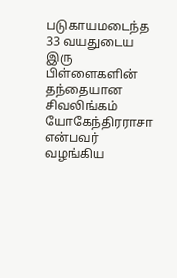படுகாயமடைந்த 33 வயதுடைய  இரு பிள்ளைகளின் தந்தையான  சிவலிங்கம் யோகேந்திரராசா  என்பவர் வழங்கிய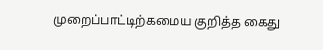முறைப்பாட்டிற்கமைய குறித்த கைது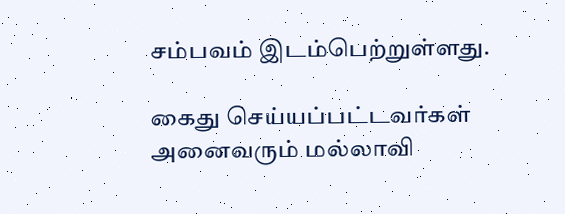சம்பவம் இடம்பெற்றுள்ளது.

கைது செய்யப்பட்டவர்கள் அனைவரும் மல்லாவி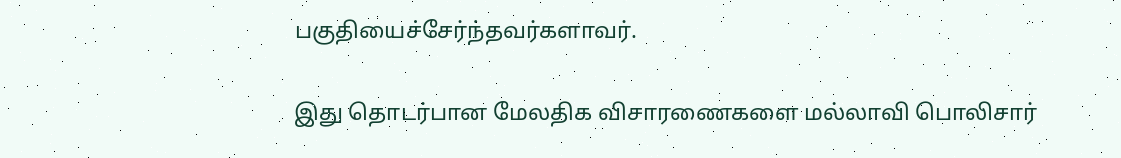பகுதியைச்சேர்ந்தவர்களாவர்.

இது தொடர்பான மேலதிக விசாரணைகளை மல்லாவி பொலிசார்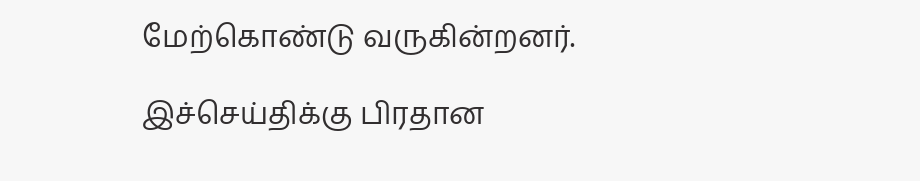மேற்கொண்டு வருகின்றனர்.

இச்செய்திக்கு பிரதான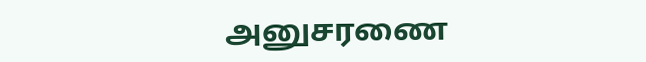அனுசரணை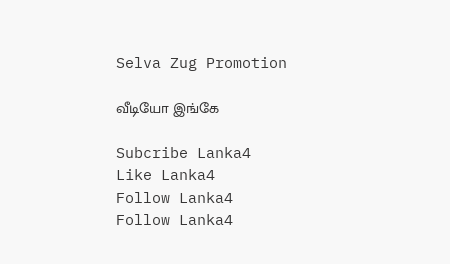Selva Zug Promotion

வீடியோ இங்கே

Subcribe Lanka4
Like Lanka4
Follow Lanka4
Follow Lanka4